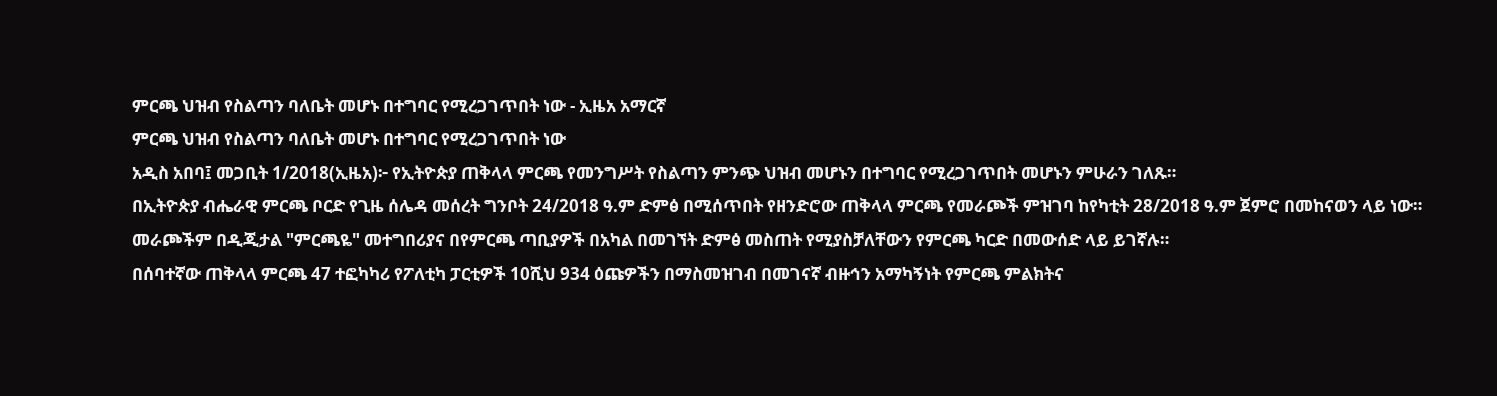ምርጫ ህዝብ የስልጣን ባለቤት መሆኑ በተግባር የሚረጋገጥበት ነው - ኢዜአ አማርኛ
ምርጫ ህዝብ የስልጣን ባለቤት መሆኑ በተግባር የሚረጋገጥበት ነው
አዲስ አበባ፤ መጋቢት 1/2018(ኢዜአ)፦ የኢትዮጵያ ጠቅላላ ምርጫ የመንግሥት የስልጣን ምንጭ ህዝብ መሆኑን በተግባር የሚረጋገጥበት መሆኑን ምሁራን ገለጹ።
በኢትዮጵያ ብሔራዊ ምርጫ ቦርድ የጊዜ ሰሌዳ መሰረት ግንቦት 24/2018 ዓ.ም ድምፅ በሚሰጥበት የዘንድሮው ጠቅላላ ምርጫ የመራጮች ምዝገባ ከየካቲት 28/2018 ዓ.ም ጀምሮ በመከናወን ላይ ነው።
መራጮችም በዲጂታል "ምርጫዬ" መተግበሪያና በየምርጫ ጣቢያዎች በአካል በመገኘት ድምፅ መስጠት የሚያስቻለቸውን የምርጫ ካርድ በመውሰድ ላይ ይገኛሉ።
በሰባተኛው ጠቅላላ ምርጫ 47 ተፎካካሪ የፖለቲካ ፓርቲዎች 10ሺህ 934 ዕጩዎችን በማስመዝገብ በመገናኛ ብዙኅን አማካኝነት የምርጫ ምልክትና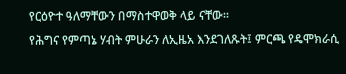የርዕዮተ ዓለማቸውን በማስተዋወቅ ላይ ናቸው።
የሕግና የምጣኔ ሃብት ምሁራን ለኢዜአ እንደገለጹት፤ ምርጫ የዴሞክራሲ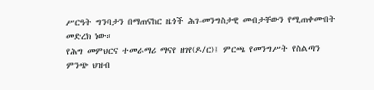ሥርዓት ግንባታን በማጠናከር ዜጎች ሕገ-መንግስታዊ መብታቸውን የሚጠቀሙበት መድረክ ነው።
የሕግ መምህርና ተመራማሪ ማናየ ዘገየ(ዶ/ር)፤ ምርጫ የመንግሥት የስልጣን ምንጭ ህዝብ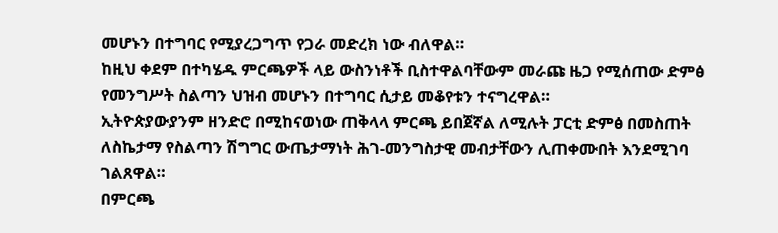መሆኑን በተግባር የሚያረጋግጥ የጋራ መድረክ ነው ብለዋል።
ከዚህ ቀደም በተካሄዱ ምርጫዎች ላይ ውስንነቶች ቢስተዋልባቸውም መራጩ ዜጋ የሚሰጠው ድምፅ የመንግሥት ስልጣን ህዝብ መሆኑን በተግባር ሲታይ መቆየቱን ተናግረዋል።
ኢትዮጵያውያንም ዘንድሮ በሚከናወነው ጠቅላላ ምርጫ ይበጀኛል ለሚሉት ፓርቲ ድምፅ በመስጠት ለስኬታማ የስልጣን ሽግግር ውጤታማነት ሕገ-መንግስታዊ መብታቸውን ሊጠቀሙበት እንደሚገባ ገልጸዋል።
በምርጫ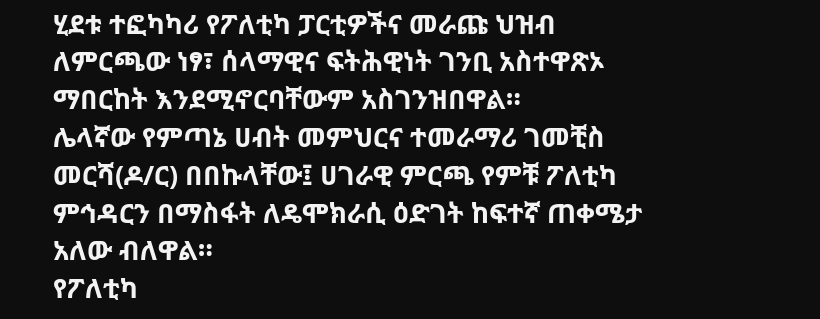ሂደቱ ተፎካካሪ የፖለቲካ ፓርቲዎችና መራጩ ህዝብ ለምርጫው ነፃ፣ ሰላማዊና ፍትሕዊነት ገንቢ አስተዋጽኦ ማበርከት እንደሚኖርባቸውም አስገንዝበዋል።
ሌላኛው የምጣኔ ሀብት መምህርና ተመራማሪ ገመቺስ መርሻ(ዶ/ር) በበኩላቸው፤ ሀገራዊ ምርጫ የምቹ ፖለቲካ ምኅዳርን በማስፋት ለዴሞክራሲ ዕድገት ከፍተኛ ጠቀሜታ አለው ብለዋል።
የፖለቲካ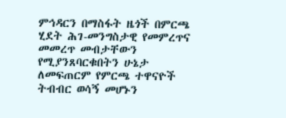ምኅዳርን በማስፋት ዜጎች በምርጫ ሂደት ሕገ-መንግስታዊ የመምረጥና መመረጥ መብታቸውን የሚያንጸባርቁበትን ሁኔታ ለመፍጠርም የምርጫ ተዋናዮች ትብብር ወሳኝ መሆኑን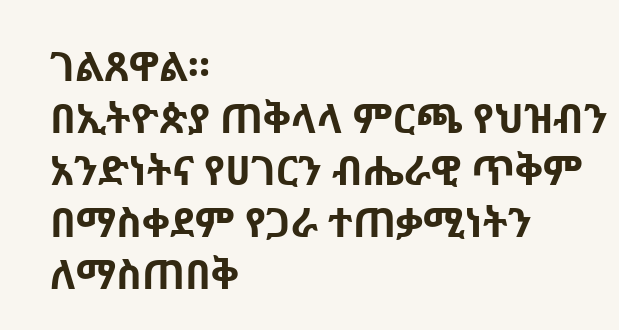ገልጸዋል።
በኢትዮጵያ ጠቅላላ ምርጫ የህዝብን አንድነትና የሀገርን ብሔራዊ ጥቅም በማስቀደም የጋራ ተጠቃሚነትን ለማስጠበቅ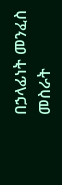በኃላፊነት መንፈስ መስራት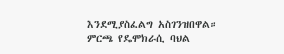እንደሚያስፈልግ አስገንዝበዋል።
ምርጫ የዴሞክራሲ ባህል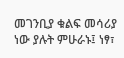መገንቢያ ቁልፍ መሳሪያ ነው ያሉት ምሁራኑ፤ ነፃ፣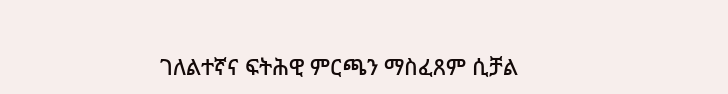ገለልተኛና ፍትሕዊ ምርጫን ማስፈጸም ሲቻል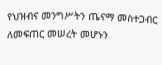የህዝብና መንግሥትን ጤናማ መስተጋብር ለመፍጠር መሠረት መሆኑን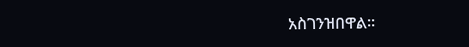አስገንዝበዋል።